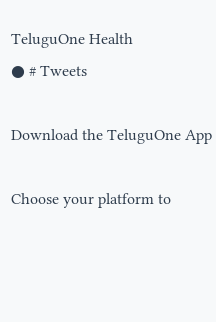TeluguOne Health
● # Tweets

Download the TeluguOne App

Choose your platform to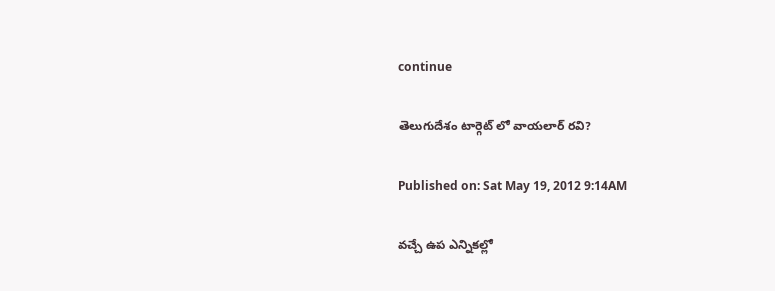continue

తెలుగుదేశం టార్గెట్ లో వాయలార్ రవి?

Published on: Sat May 19, 2012 9:14AM

వచ్చే ఉప ఎన్నికల్లో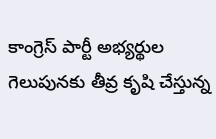కాంగ్రెస్ పార్టీ అభ్యర్థుల గెలుపునకు తీవ్ర కృషి చేస్తున్న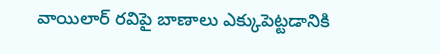వాయిలార్ రవిపై బాణాలు ఎక్కుపెట్టడానికి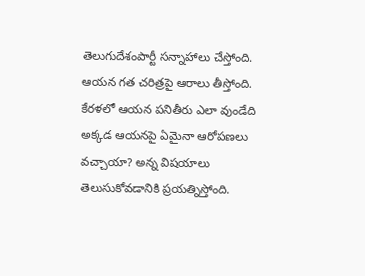తెలుగుదేశంపార్టీ సన్నాహాలు చేస్తోంది. ఆయన గత చరిత్రపై ఆరాలు తీస్తోంది. కేరళలో ఆయన పనితీరు ఎలా వుండేది అక్కడ ఆయనపై ఏమైనా ఆరోపణలు వచ్చాయా? అన్న విషయాలు తెలుసుకోవడానికి ప్రయత్నిస్తోంది.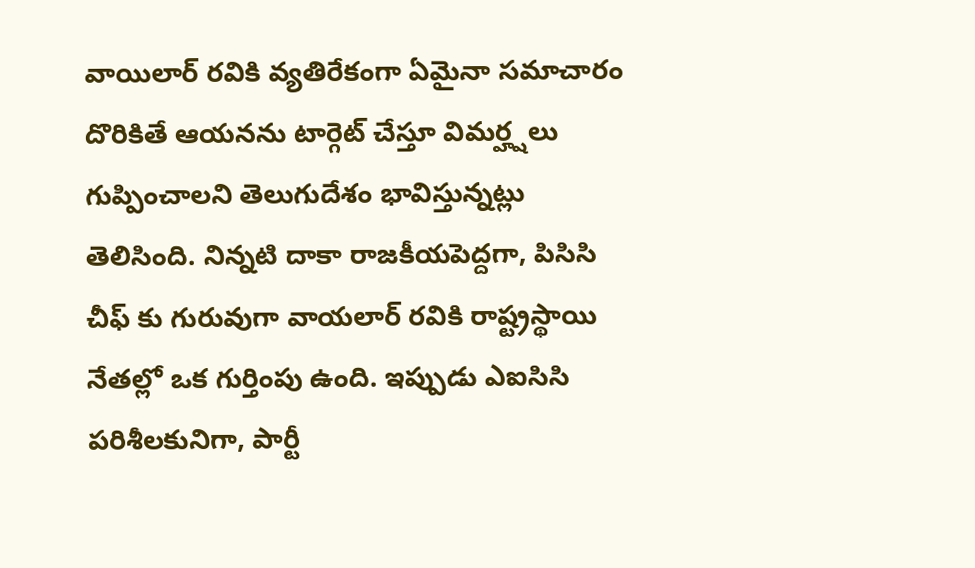వాయిలార్ రవికి వ్యతిరేకంగా ఏమైనా సమాచారం దొరికితే ఆయనను టార్గెట్ చేస్తూ విమర్హ్షలు గుప్పించాలని తెలుగుదేశం భావిస్తున్నట్లు తెలిసింది. నిన్నటి దాకా రాజకీయపెద్దగా, పిసిసి చీఫ్ కు గురువుగా వాయలార్ రవికి రాష్ట్రస్థాయి నేతల్లో ఒక గుర్తింపు ఉంది. ఇప్పుడు ఎఐసిసి పరిశీలకునిగా, పార్టీ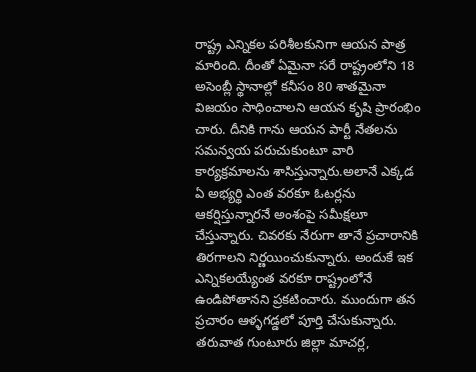రాష్ట్ర ఎన్నికల పరిశీలకునిగా ఆయన పాత్ర మారింది. దీంతో ఏమైనా సరే రాష్ట్రంలోని 18 అసెంబ్లీ స్థానాల్లో కనీసం 80 శాతమైనా విజయం సాధించాలని ఆయన కృషి ప్రారంభిం చారు. దీనికి గాను ఆయన పార్టీ నేతలను సమన్వయ పరుచుకుంటూ వారి కార్యక్రమాలను శాసిస్తున్నారు.అలానే ఎక్కడ ఏ అభ్యర్థి ఎంత వరకూ ఓటర్లను ఆకర్షిస్తున్నారనే అంశంపై సమీక్షలూ చేస్తున్నారు. చివరకు నేరుగా తానే ప్రచారానికి తిరగాలని నిర్ణయించుకున్నారు. అందుకే ఇక ఎన్నికలయ్యేంత వరకూ రాష్ట్రంలోనే ఉండిపోతానని ప్రకటించారు. ముందుగా తన ప్రచారం ఆళ్ళగడ్డలో పూర్తి చేసుకున్నారు. తరువాత గుంటూరు జిల్లా మాచర్ల,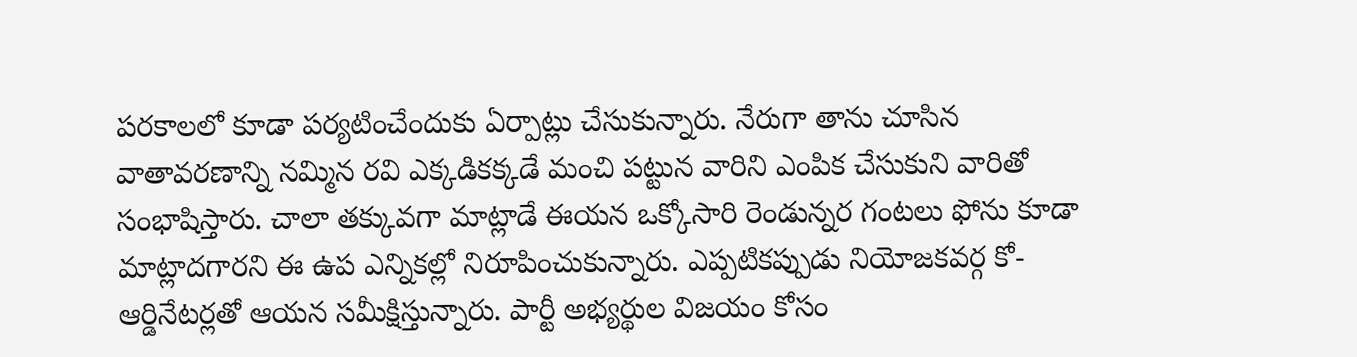పరకాలలో కూడా పర్యటించేందుకు ఏర్పాట్లు చేసుకున్నారు. నేరుగా తాను చూసిన వాతావరణాన్ని నమ్మిన రవి ఎక్కడికక్కడే మంచి పట్టున వారిని ఎంపిక చేసుకుని వారితో సంభాషిస్తారు. చాలా తక్కువగా మాట్లాడే ఈయన ఒక్కోసారి రెండున్నర గంటలు ఫోను కూడా మాట్లాదగారని ఈ ఉప ఎన్నికల్లో నిరూపించుకున్నారు. ఎప్పటికప్పుడు నియోజకవర్గ కో-ఆర్డినేటర్లతో ఆయన సమీక్షిస్తున్నారు. పార్టీ అభ్యర్థుల విజయం కోసం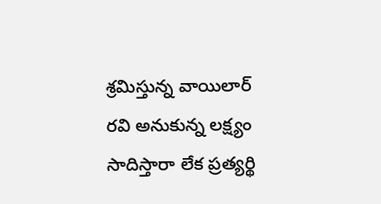శ్రమిస్తున్న వాయిలార్ రవి అనుకున్న లక్ష్యం సాదిస్తారా లేక ప్రత్యర్థి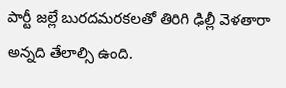పార్టీ జల్లే బురదమరకలతో తిరిగి ఢిల్లీ వెళతారా అన్నది తేలాల్సి ఉంది.